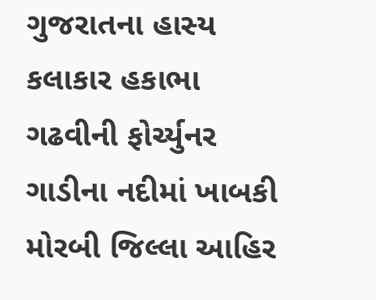ગુજરાતના હાસ્ય કલાકાર હકાભા ગઢવીની ફોર્ચ્યુનર ગાડીના નદીમાં ખાબકી મોરબી જિલ્લા આહિર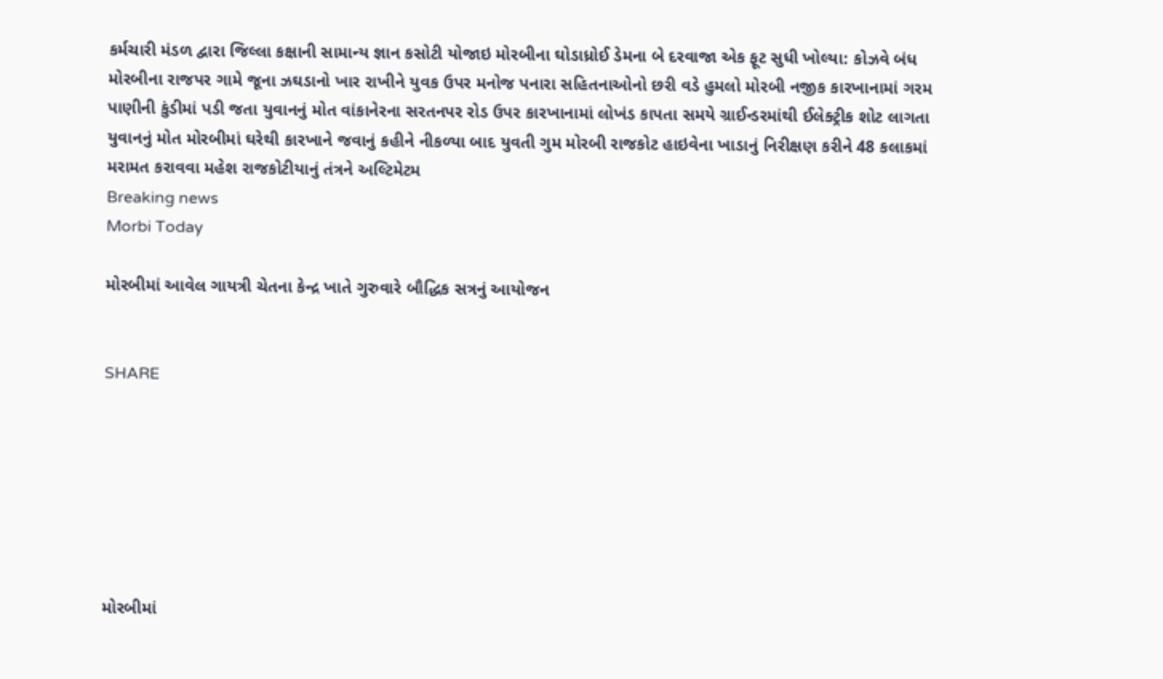કર્મચારી મંડળ દ્વારા જિલ્લા કક્ષાની સામાન્ય જ્ઞાન કસોટી યોજાઇ મોરબીના ઘોડાધ્રોઈ ડેમના બે દરવાજા એક ફૂટ સુધી ખોલ્યા: કોઝવે બંધ મોરબીના રાજપર ગામે જૂના ઝઘડાનો ખાર રાખીને યુવક ઉપર મનોજ પનારા સહિતનાઓનો છરી વડે હુમલો મોરબી નજીક કારખાનામાં ગરમ પાણીની કુંડીમાં પડી જતા યુવાનનું મોત વાંકાનેરના સરતનપર રોડ ઉપર કારખાનામાં લોખંડ કાપતા સમયે ગ્રાઈન્ડરમાંથી ઈલેક્ટ્રીક શોટ લાગતા યુવાનનું મોત મોરબીમાં ઘરેથી કારખાને જવાનું કહીને નીકળ્યા બાદ યુવતી ગુમ મોરબી રાજકોટ હાઇવેના ખાડાનું નિરીક્ષણ કરીને 48 કલાકમાં મરામત કરાવવા મહેશ રાજકોટીયાનું તંત્રને અલ્ટિમેટમ
Breaking news
Morbi Today

મોરબીમાં આવેલ ગાયત્રી ચેતના કેન્દ્ર ખાતે ગુરુવારે બૌદ્ધિક સત્રનું આયોજન


SHARE







મોરબીમાં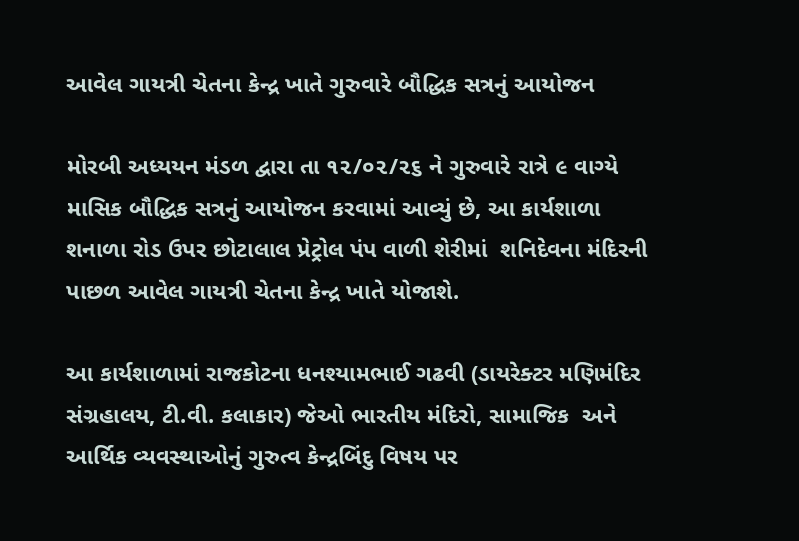આવેલ ગાયત્રી ચેતના કેન્દ્ર ખાતે ગુરુવારે બૌદ્ધિક સત્રનું આયોજન

મોરબી અધ્યયન મંડળ દ્વારા તા ૧૨/૦૨/૨૬ ને ગુરુવારે રાત્રે ૯ વાગ્યે માસિક બૌદ્ધિક સત્રનું આયોજન કરવામાં આવ્યું છે, આ કાર્યશાળા શનાળા રોડ ઉપર છોટાલાલ પ્રેટ્રોલ પંપ વાળી શેરીમાં  શનિદેવના મંદિરની પાછળ આવેલ ગાયત્રી ચેતના કેન્દ્ર ખાતે યોજાશે.

આ કાર્યશાળામાં રાજકોટના ધનશ્યામભાઈ ગઢવી (ડાયરેક્ટર મણિમંદિર સંગ્રહાલય, ટી.વી. કલાકાર) જેઓ ભારતીય મંદિરો, સામાજિક  અને આર્થિક વ્યવસ્થાઓનું ગુરુત્વ કેન્દ્રબિંદુ વિષય પર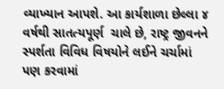વ્યાખ્યાન આપશે. આ કાર્યશાળા છેલ્લા ૪ વર્ષથી સાતત્યપૂર્ણ  ચાલે છે, રાષ્ટ્ર જીવનને સ્પર્શતા વિવિધ વિષયોને લઈને ચર્ચામાં પણ કરવામાં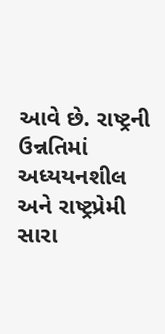આવે છે. રાષ્ટ્રની ઉન્નતિમાં અધ્યયનશીલ અને રાષ્ટ્રપ્રેમી સારા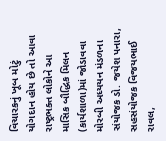વિચારકનું ખૂબ મોટું  યોગદાન હોય છે તો આવા રાષ્ટ્રભક્ત લોકોને આ માસિક બૌદ્ધિક મિલન (કાર્યશાળા)માં જોડાવવા મોરબી અધ્યયન મંડળના સંયોજક ડો. જયેશ પનારા, સહસંયોજક વિજયભાઈ રાવલ,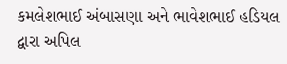કમલેશભાઈ અંબાસણા અને ભાવેશભાઈ હડિયલ દ્વારા અપિલ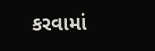કરવામાં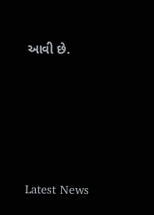આવી છે.






Latest News